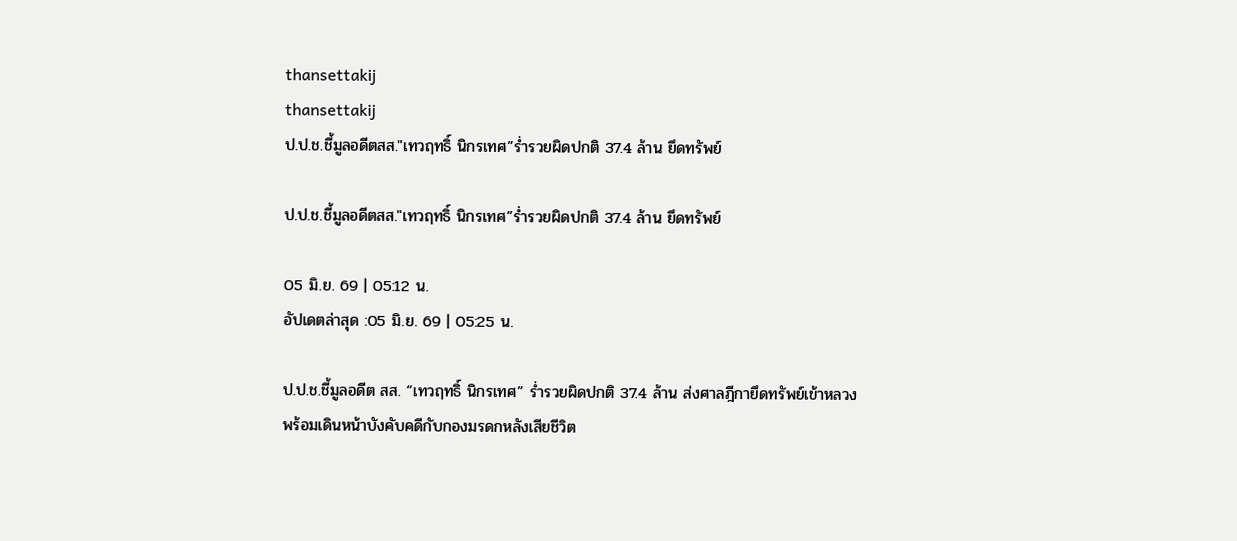thansettakij
thansettakij
ป.ป.ช.ชี้มูลอดีตสส."เทวฤทธิ์ นิกรเทศ”ร่ำรวยผิดปกติ 37.4 ล้าน ยึดทรัพย์

ป.ป.ช.ชี้มูลอดีตสส."เทวฤทธิ์ นิกรเทศ”ร่ำรวยผิดปกติ 37.4 ล้าน ยึดทรัพย์

05 มิ.ย. 69 | 05:12 น.
อัปเดตล่าสุด :05 มิ.ย. 69 | 05:25 น.

ป.ป.ช.ชี้มูลอดีต สส. “เทวฤทธิ์ นิกรเทศ” ร่ำรวยผิดปกติ 37.4 ล้าน ส่งศาลฎีกายึดทรัพย์เข้าหลวง พร้อมเดินหน้าบังคับคดีกับกองมรดกหลังเสียชีวิต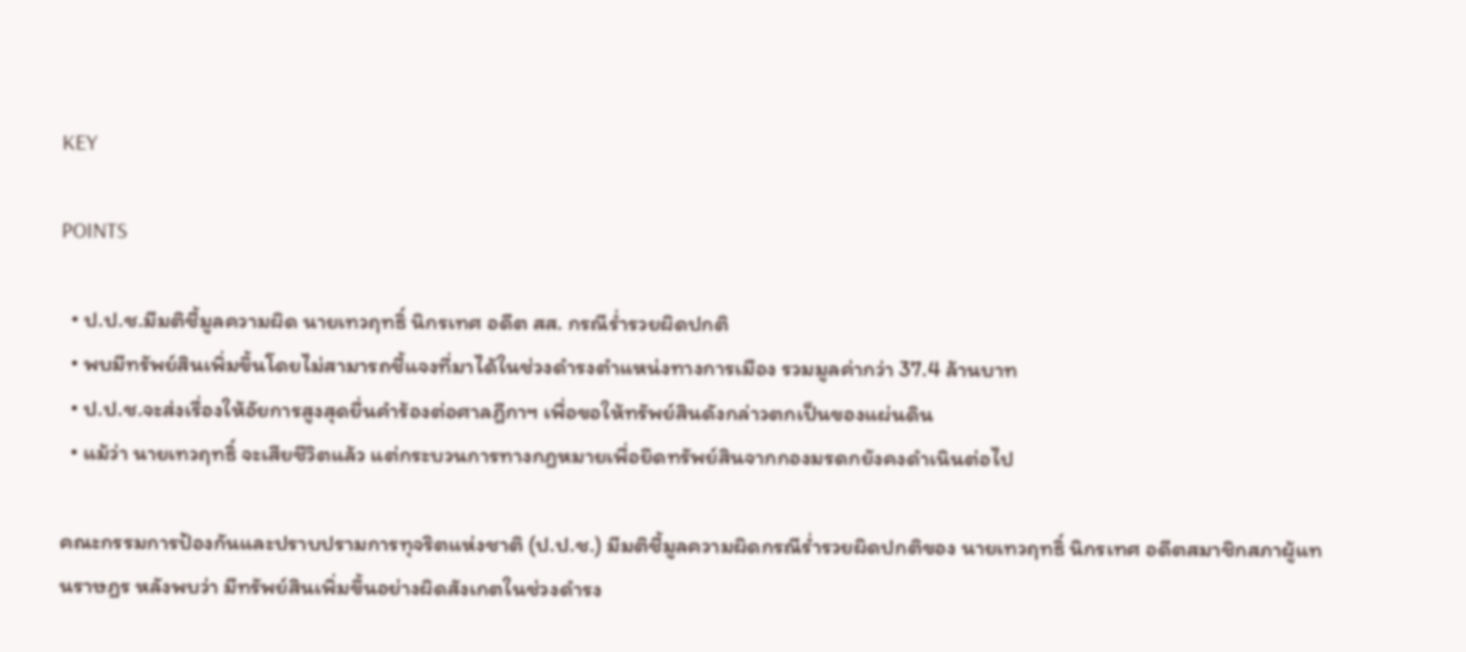KEY

POINTS

  • ป.ป.ช.มีมติชี้มูลความผิด นายเทวฤทธิ์ นิกรเทศ อดีต สส. กรณีร่ำรวยผิดปกติ
  • พบมีทรัพย์สินเพิ่มขึ้นโดยไม่สามารถชี้แจงที่มาได้ในช่วงดำรงตำแหน่งทางการเมือง รวมมูลค่ากว่า 37.4 ล้านบาท
  • ป.ป.ช.จะส่งเรื่องให้อัยการสูงสุดยื่นคำร้องต่อศาลฎีกาฯ เพื่อขอให้ทรัพย์สินดังกล่าวตกเป็นของแผ่นดิน
  • แม้ว่า นายเทวฤทธิ์ จะเสียชีวิตแล้ว แต่กระบวนการทางกฎหมายเพื่อยึดทรัพย์สินจากกองมรดกยังคงดำเนินต่อไป

คณะกรรมการป้องกันและปราบปรามการทุจริตแห่งชาติ (ป.ป.ช.) มีมติชี้มูลความผิดกรณีร่ำรวยผิดปกติของ นายเทวฤทธิ์ นิกรเทศ อดีตสมาชิกสภาผู้แทนราษฎร หลังพบว่า มีทรัพย์สินเพิ่มขึ้นอย่างผิดสังเกตในช่วงดำรง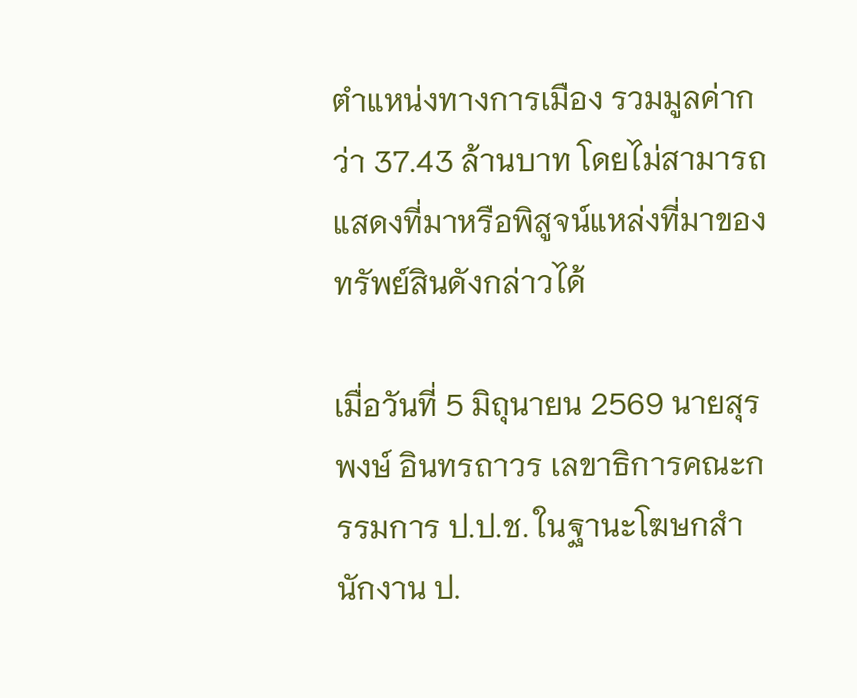ตำแหน่งทางการเมือง รวมมูลค่ากว่า 37.43 ล้านบาท โดยไม่สามารถแสดงที่มาหรือพิสูจน์แหล่งที่มาของทรัพย์สินดังกล่าวได้

เมื่อวันที่ 5 มิถุนายน 2569 นายสุรพงษ์ อินทรถาวร เลขาธิการคณะกรรมการ ป.ป.ช. ในฐานะโฆษกสำนักงาน ป.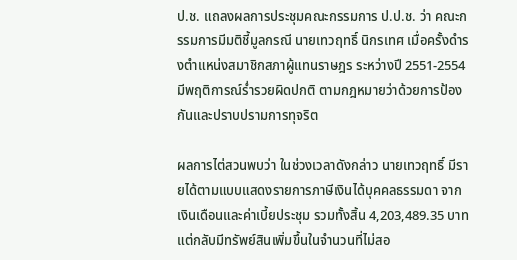ป.ช. แถลงผลการประชุมคณะกรรมการ ป.ป.ช. ว่า คณะกรรมการมีมติชี้มูลกรณี นายเทวฤทธิ์ นิกรเทศ เมื่อครั้งดำรงตำแหน่งสมาชิกสภาผู้แทนราษฎร ระหว่างปี 2551-2554 มีพฤติการณ์ร่ำรวยผิดปกติ ตามกฎหมายว่าด้วยการป้องกันและปราบปรามการทุจริต

ผลการไต่สวนพบว่า ในช่วงเวลาดังกล่าว นายเทวฤทธิ์ มีรายได้ตามแบบแสดงรายการภาษีเงินได้บุคคลธรรมดา จากเงินเดือนและค่าเบี้ยประชุม รวมทั้งสิ้น 4,203,489.35 บาท แต่กลับมีทรัพย์สินเพิ่มขึ้นในจำนวนที่ไม่สอ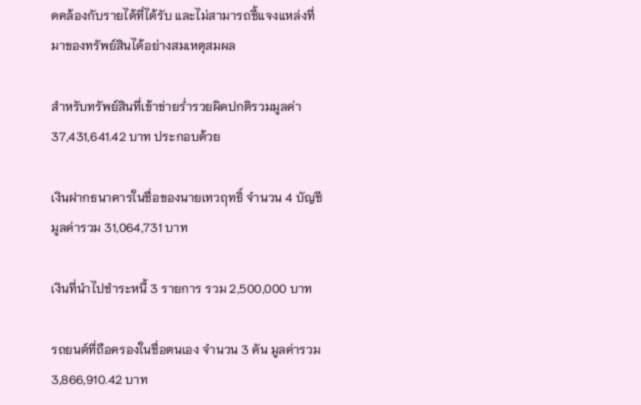ดคล้องกับรายได้ที่ได้รับ และไม่สามารถชี้แจงแหล่งที่มาของทรัพย์สินได้อย่างสมเหตุสมผล

สำหรับทรัพย์สินที่เข้าข่ายร่ำรวยผิดปกติรวมมูลค่า 37,431,641.42 บาท ประกอบด้วย

เงินฝากธนาคารในชื่อของนายเทวฤทธิ์ จำนวน 4 บัญชี มูลค่ารวม 31,064,731 บาท

เงินที่นำไปชำระหนี้ 3 รายการ รวม 2,500,000 บาท

รถยนต์ที่ถือครองในชื่อตนเอง จำนวน 3 คัน มูลค่ารวม 3,866,910.42 บาท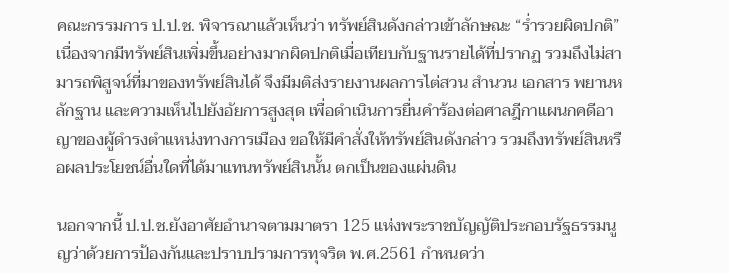คณะกรรมการ ป.ป.ช. พิจารณาแล้วเห็นว่า ทรัพย์สินดังกล่าวเข้าลักษณะ “ร่ำรวยผิดปกติ” เนื่องจากมีทรัพย์สินเพิ่มขึ้นอย่างมากผิดปกติเมื่อเทียบกับฐานรายได้ที่ปรากฏ รวมถึงไม่สามารถพิสูจน์ที่มาของทรัพย์สินได้ จึงมีมติส่งรายงานผลการไต่สวน สำนวน เอกสาร พยานหลักฐาน และความเห็นไปยังอัยการสูงสุด เพื่อดำเนินการยื่นคำร้องต่อศาลฎีกาแผนกคดีอาญาของผู้ดำรงตำแหน่งทางการเมือง ขอให้มีคำสั่งให้ทรัพย์สินดังกล่าว รวมถึงทรัพย์สินหรือผลประโยชน์อื่นใดที่ได้มาแทนทรัพย์สินนั้น ตกเป็นของแผ่นดิน

นอกจากนี้ ป.ป.ช.ยังอาศัยอำนาจตามมาตรา 125 แห่งพระราชบัญญัติประกอบรัฐธรรมนูญว่าด้วยการป้องกันและปราบปรามการทุจริต พ.ศ.2561 กำหนดว่า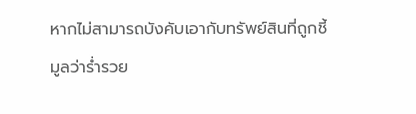หากไม่สามารถบังคับเอากับทรัพย์สินที่ถูกชี้มูลว่าร่ำรวย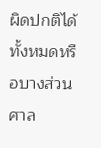ผิดปกติได้ทั้งหมดหรือบางส่วน ศาล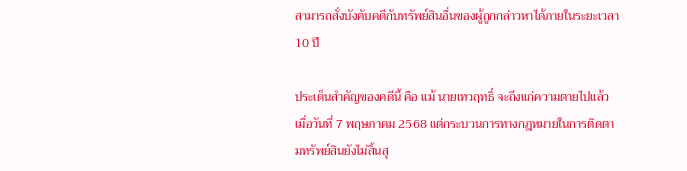สามารถสั่งบังคับคดีกับทรัพย์สินอื่นของผู้ถูกกล่าวหาได้ภายในระยะเวลา 10 ปี

ประเด็นสำคัญของคดีนี้ คือ แม้ นายเทวฤทธิ์ จะถึงแก่ความตายไปแล้ว เมื่อวันที่ 7 พฤษภาคม 2568 แต่กระบวนการทางกฎหมายในการติดตามทรัพย์สินยังไม่สิ้นสุ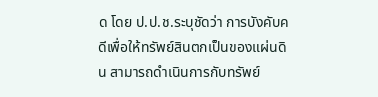ด โดย ป.ป.ช.ระบุชัดว่า การบังคับคดีเพื่อให้ทรัพย์สินตกเป็นของแผ่นดิน สามารถดำเนินการกับทรัพย์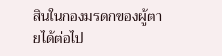สินในกองมรดกของผู้ตายได้ต่อไป